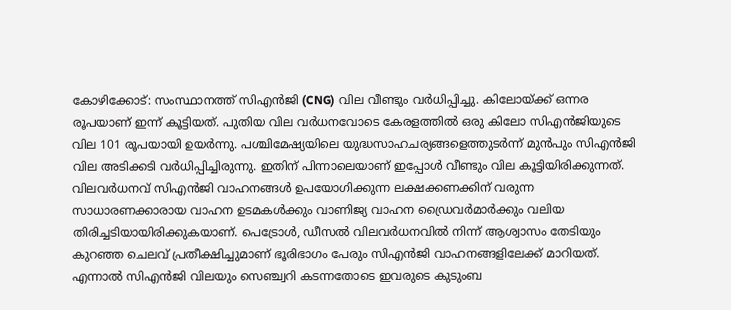കോഴിക്കോട്: സംസ്ഥാനത്ത് സിഎൻജി (CNG) വില വീണ്ടും വർധിപ്പിച്ചു. കിലോയ്ക്ക് ഒന്നര രൂപയാണ് ഇന്ന് കൂട്ടിയത്. പുതിയ വില വർധനവോടെ കേരളത്തിൽ ഒരു കിലോ സിഎൻജിയുടെ വില 101 രൂപയായി ഉയർന്നു. പശ്ചിമേഷ്യയിലെ യുദ്ധസാഹചര്യങ്ങളെത്തുടർന്ന് മുൻപും സിഎൻജി വില അടിക്കടി വർധിപ്പിച്ചിരുന്നു. ഇതിന് പിന്നാലെയാണ് ഇപ്പോൾ വീണ്ടും വില കൂട്ടിയിരിക്കുന്നത്.
വിലവർധനവ് സിഎൻജി വാഹനങ്ങൾ ഉപയോഗിക്കുന്ന ലക്ഷക്കണക്കിന് വരുന്ന സാധാരണക്കാരായ വാഹന ഉടമകൾക്കും വാണിജ്യ വാഹന ഡ്രൈവർമാർക്കും വലിയ തിരിച്ചടിയായിരിക്കുകയാണ്. പെട്രോൾ, ഡീസൽ വിലവർധനവിൽ നിന്ന് ആശ്വാസം തേടിയും കുറഞ്ഞ ചെലവ് പ്രതീക്ഷിച്ചുമാണ് ഭൂരിഭാഗം പേരും സിഎൻജി വാഹനങ്ങളിലേക്ക് മാറിയത്. എന്നാൽ സിഎൻജി വിലയും സെഞ്ച്വറി കടന്നതോടെ ഇവരുടെ കുടുംബ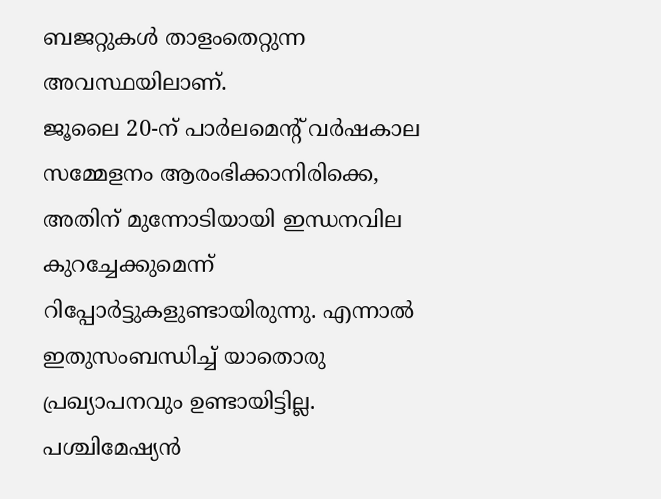ബജറ്റുകൾ താളംതെറ്റുന്ന അവസ്ഥയിലാണ്.
ജൂലൈ 20-ന് പാർലമെന്റ് വർഷകാല സമ്മേളനം ആരംഭിക്കാനിരിക്കെ, അതിന് മുന്നോടിയായി ഇന്ധനവില കുറച്ചേക്കുമെന്ന് റിപ്പോർട്ടുകളുണ്ടായിരുന്നു. എന്നാൽ ഇതുസംബന്ധിച്ച് യാതൊരു പ്രഖ്യാപനവും ഉണ്ടായിട്ടില്ല.
പശ്ചിമേഷ്യൻ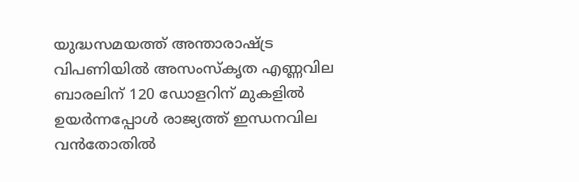യുദ്ധസമയത്ത് അന്താരാഷ്ട്ര വിപണിയിൽ അസംസ്കൃത എണ്ണവില ബാരലിന് 120 ഡോളറിന് മുകളിൽ ഉയർന്നപ്പോൾ രാജ്യത്ത് ഇന്ധനവില വൻതോതിൽ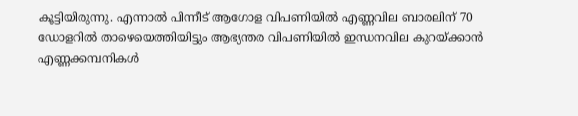കൂട്ടിയിരുന്നു. എന്നാൽ പിന്നീട് ആഗോള വിപണിയിൽ എണ്ണവില ബാരലിന് 70 ഡോളറിൽ താഴെയെത്തിയിട്ടും ആഭ്യന്തര വിപണിയിൽ ഇന്ധനവില കുറയ്ക്കാൻ എണ്ണക്കമ്പനികൾ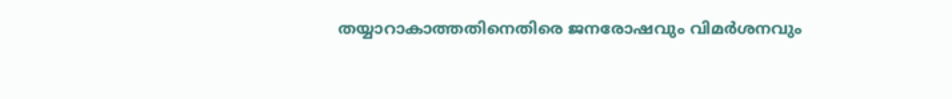തയ്യാറാകാത്തതിനെതിരെ ജനരോഷവും വിമർശനവും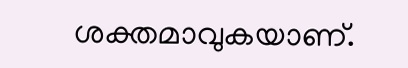ശക്തമാവുകയാണ്.